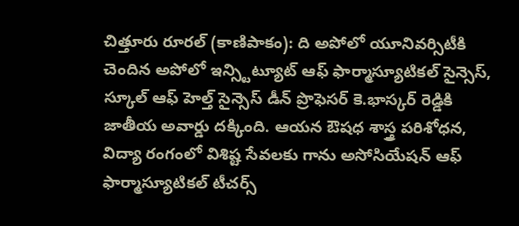చిత్తూరు రూరల్ (కాణిపాకం): ది అపోలో యూనివర్సిటీకి చెందిన అపోలో ఇన్స్టిట్యూట్ ఆఫ్ ఫార్మాస్యూటికల్ సైన్సెస్, స్కూల్ ఆఫ్ హెల్త్ సైన్సెస్ డీన్ ప్రొఫెసర్ కె.భాస్కర్ రెడ్డికి జాతీయ అవార్డు దక్కింది. ఆయన ఔషధ శాస్త్ర పరిశోధన, విద్యా రంగంలో విశిష్ట సేవలకు గాను అసోసియేషన్ ఆఫ్ ఫార్మాస్యూటికల్ టీచర్స్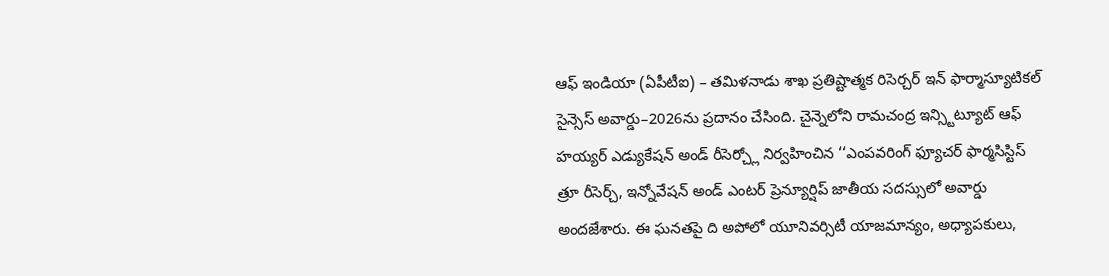ఆఫ్ ఇండియా (ఏపీటీఐ) – తమిళనాడు శాఖ ప్రతిష్టాత్మక రిసెర్చర్ ఇన్ ఫార్మాస్యూటికల్ సైన్సెస్ అవార్డు–2026ను ప్రదానం చేసింది. చైన్నెలోని రామచంద్ర ఇన్స్టిట్యూట్ ఆఫ్ హయ్యర్ ఎడ్యుకేషన్ అండ్ రీసెర్చ్లో నిర్వహించిన ‘‘ఎంపవరింగ్ ఫ్యూచర్ ఫార్మసిస్టిస్ త్రూ రీసెర్చ్, ఇన్నోవేషన్ అండ్ ఎంటర్ ప్రెన్యూర్షిప్ జాతీయ సదస్సులో అవార్డు అందజేశారు. ఈ ఘనతపై ది అపోలో యూనివర్సిటీ యాజమాన్యం, అధ్యాపకులు,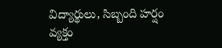విద్యార్థులు, సిబ్బంది హర్షం వ్యక్తం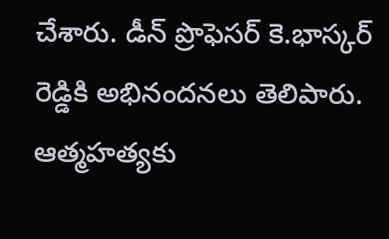చేశారు. డీన్ ప్రొఫెసర్ కె.భాస్కర్ రెడ్డికి అభినందనలు తెలిపారు.
ఆత్మహత్యకు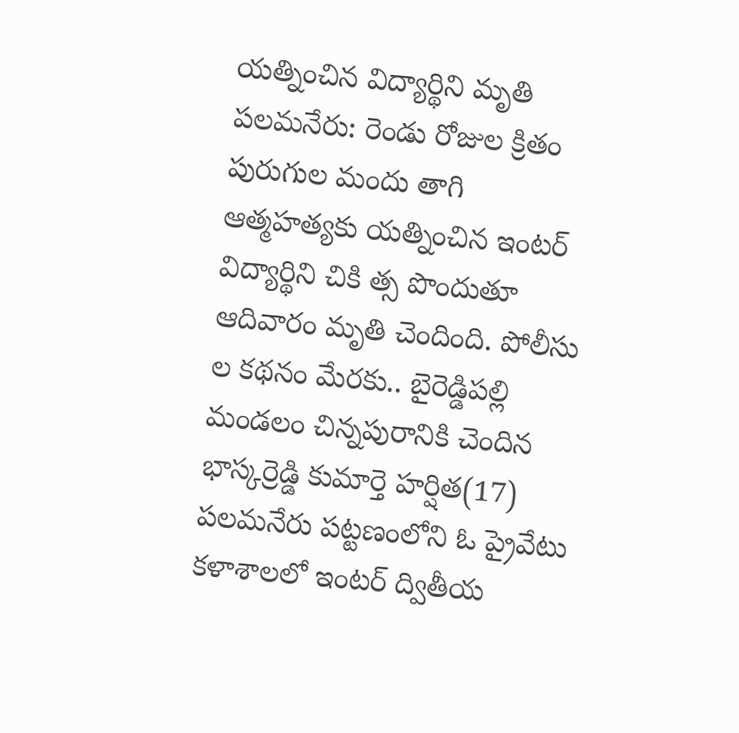యత్నించిన విద్యార్థిని మృతి
పలమనేరు: రెండు రోజుల క్రితం పురుగుల మందు తాగి ఆత్మహత్యకు యత్నించిన ఇంటర్ విద్యార్థిని చికి త్స పొందుతూ ఆదివారం మృతి చెందింది. పోలీసు ల కథనం మేరకు.. బైరెడ్డిపల్లి మండలం చిన్నపురానికి చెందిన భాస్కర్రెడ్డి కుమార్తె హర్షిత(17) పలమనేరు పట్టణంలోని ఓ ప్రైవేటు కళాశాలలో ఇంటర్ ద్వితీయ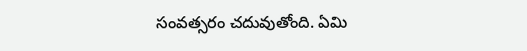సంవత్సరం చదువుతోంది. ఏమి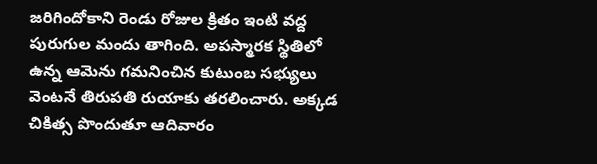జరిగిందోకాని రెండు రోజుల క్రితం ఇంటి వద్ద పురుగుల మందు తాగింది. అపస్మారక స్థితిలో ఉన్న ఆమెను గమనించిన కుటుంబ సభ్యులు వెంటనే తిరుపతి రుయాకు తరలించారు. అక్కడ చికిత్స పొందుతూ ఆదివారం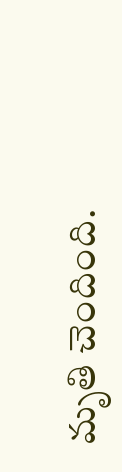మృతి చెందింది.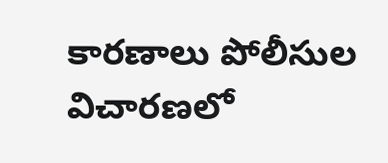కారణాలు పోలీసుల విచారణలో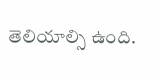తెలియాల్సి ఉంది.